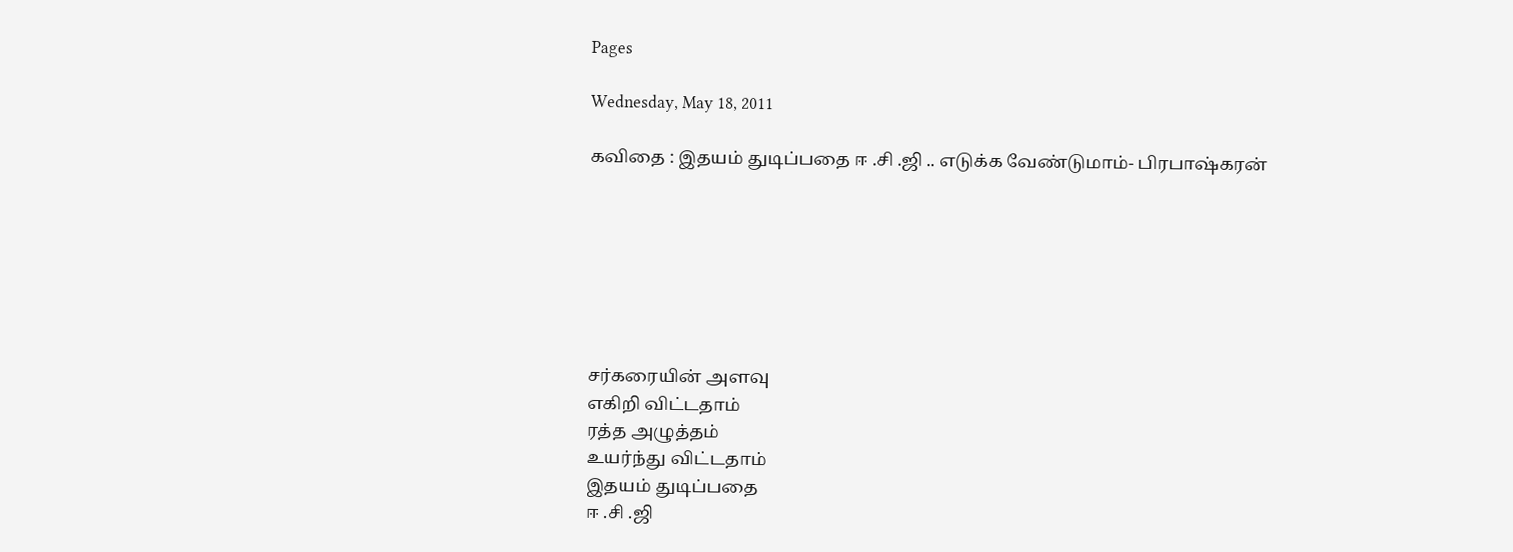Pages

Wednesday, May 18, 2011

கவிதை : இதயம் துடிப்பதை ஈ .சி .ஜி .. எடுக்க வேண்டுமாம்- பிரபாஷ்கரன்







சர்கரையின் அளவு
எகிறி விட்டதாம்
ரத்த அழுத்தம்
உயர்ந்து விட்டதாம்
இதயம் துடிப்பதை
ஈ .சி .ஜி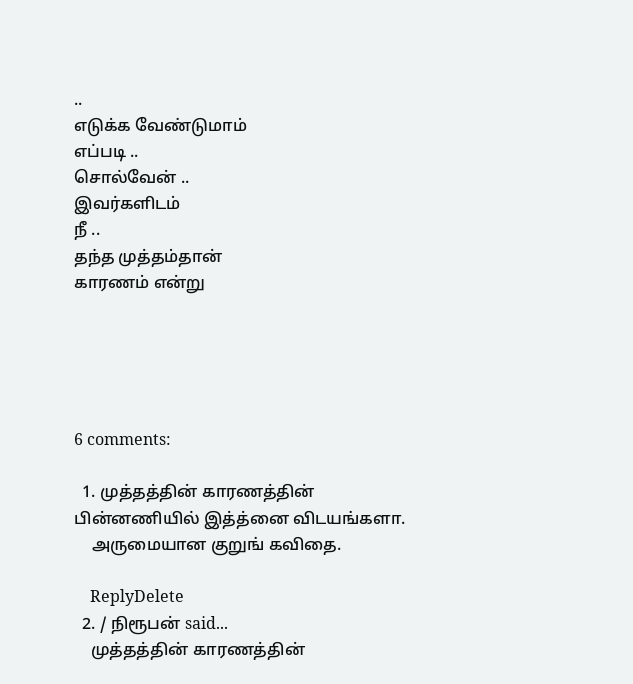..
எடுக்க வேண்டுமாம்
எப்படி ..
சொல்வேன் ..
இவர்களிடம்
நீ ..
தந்த முத்தம்தான்
காரணம் என்று





6 comments:

  1. முத்தத்தின் காரணத்தின் பின்னணியில் இத்த்னை விடயங்களா.
    அருமையான குறுங் கவிதை.

    ReplyDelete
  2. / நிரூபன் said...
    முத்தத்தின் காரணத்தின்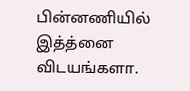பின்னணியில் இத்த்னை விடயங்களா.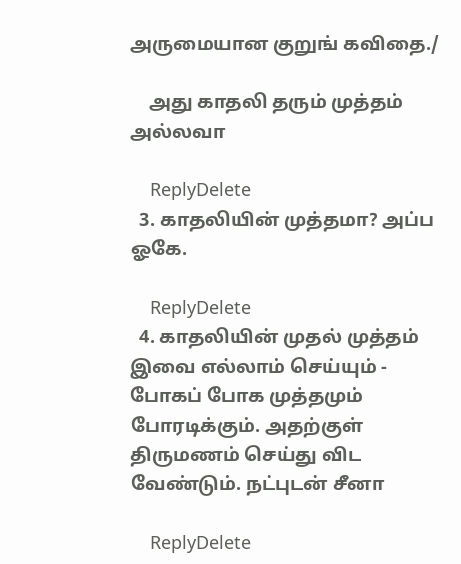அருமையான குறுங் கவிதை./

    அது காதலி தரும் முத்தம் அல்லவா

    ReplyDelete
  3. காதலியின் முத்தமா? அப்ப ஓகே.

    ReplyDelete
  4. காதலியின் முதல் முத்தம் இவை எல்லாம் செய்யும் - போகப் போக முத்தமும் போரடிக்கும். அதற்குள் திருமணம் செய்து விட வேண்டும். நட்புடன் சீனா

    ReplyDelete